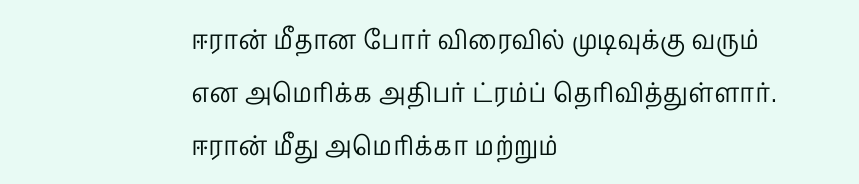ஈரான் மீதான போர் விரைவில் முடிவுக்கு வரும் என அமெரிக்க அதிபர் ட்ரம்ப் தெரிவித்துள்ளார்.
ஈரான் மீது அமெரிக்கா மற்றும்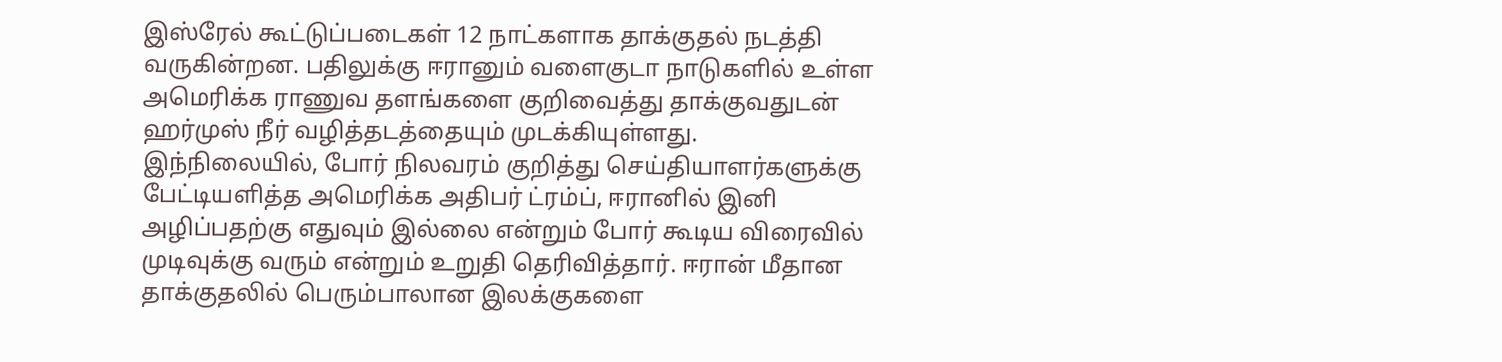இஸ்ரேல் கூட்டுப்படைகள் 12 நாட்களாக தாக்குதல் நடத்தி வருகின்றன. பதிலுக்கு ஈரானும் வளைகுடா நாடுகளில் உள்ள அமெரிக்க ராணுவ தளங்களை குறிவைத்து தாக்குவதுடன் ஹர்முஸ் நீர் வழித்தடத்தையும் முடக்கியுள்ளது.
இந்நிலையில், போர் நிலவரம் குறித்து செய்தியாளர்களுக்கு பேட்டியளித்த அமெரிக்க அதிபர் ட்ரம்ப், ஈரானில் இனி அழிப்பதற்கு எதுவும் இல்லை என்றும் போர் கூடிய விரைவில் முடிவுக்கு வரும் என்றும் உறுதி தெரிவித்தார். ஈரான் மீதான தாக்குதலில் பெரும்பாலான இலக்குகளை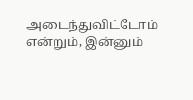அடைந்துவிட்டோம் என்றும், இன்னும்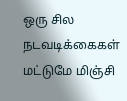ஒரு சில நடவடிக்கைகள் மட்டுமே மிஞ்சி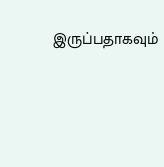இருப்பதாகவும்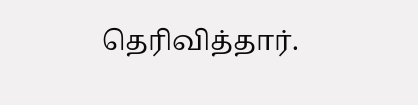தெரிவித்தார்.